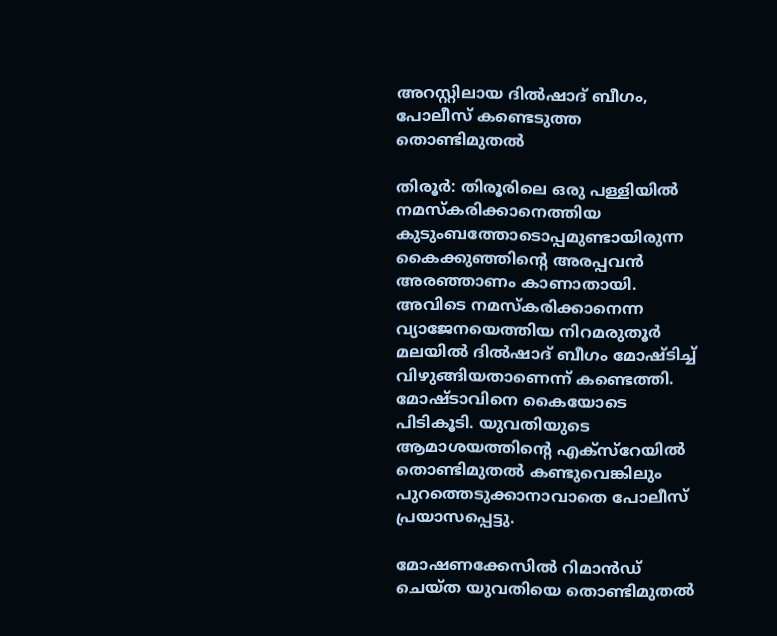അറസ്റ്റിലായ ദിൽഷാദ് ബീഗം, പോലീസ് കണ്ടെടുത്ത തൊണ്ടിമുതൽ

തിരൂര്‍: തിരൂരിലെ ഒരു പള്ളിയില്‍ നമസ്‌കരിക്കാനെത്തിയ കുടുംബത്തോടൊപ്പമുണ്ടായിരുന്ന കൈക്കുഞ്ഞിന്റെ അരപ്പവന്‍ അരഞ്ഞാണം കാണാതായി. അവിടെ നമസ്‌കരിക്കാനെന്ന വ്യാജേനയെത്തിയ നിറമരുതൂര്‍ മലയില്‍ ദില്‍ഷാദ് ബീഗം മോഷ്ടിച്ച് വിഴുങ്ങിയതാണെന്ന് കണ്ടെത്തി. മോഷ്ടാവിനെ കൈയോടെ പിടികൂടി. യുവതിയുടെ ആമാശയത്തിന്റെ എക്‌സ്‌റേയില്‍ തൊണ്ടിമുതല്‍ കണ്ടുവെങ്കിലും പുറത്തെടുക്കാനാവാതെ പോലീസ് പ്രയാസപ്പെട്ടു.

മോഷണക്കേസില്‍ റിമാന്‍ഡ് ചെയ്ത യുവതിയെ തൊണ്ടിമുതല്‍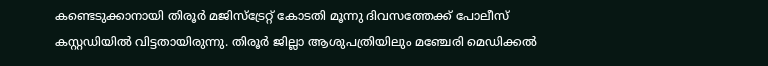കണ്ടെടുക്കാനായി തിരൂര്‍ മജിസ്‌ട്രേറ്റ് കോടതി മൂന്നു ദിവസത്തേക്ക് പോലീസ് കസ്റ്റഡിയില്‍ വിട്ടതായിരുന്നു. തിരൂര്‍ ജില്ലാ ആശുപത്രിയിലും മഞ്ചേരി മെഡിക്കല്‍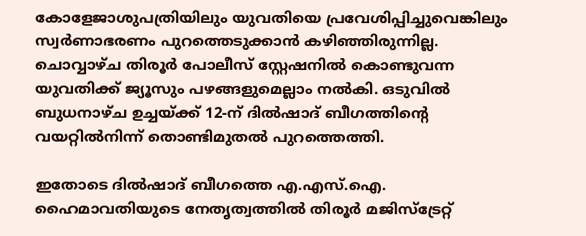കോളേജാശുപത്രിയിലും യുവതിയെ പ്രവേശിപ്പിച്ചുവെങ്കിലും സ്വര്‍ണാഭരണം പുറത്തെടുക്കാന്‍ കഴിഞ്ഞിരുന്നില്ല. ചൊവ്വാഴ്ച തിരൂര്‍ പോലീസ് സ്റ്റേഷനില്‍ കൊണ്ടുവന്ന യുവതിക്ക് ജ്യൂസും പഴങ്ങളുമെല്ലാം നല്‍കി. ഒടുവില്‍ ബുധനാഴ്ച ഉച്ചയ്ക്ക് 12-ന് ദില്‍ഷാദ് ബീഗത്തിന്റെ വയറ്റില്‍നിന്ന് തൊണ്ടിമുതല്‍ പുറത്തെത്തി.

ഇതോടെ ദില്‍ഷാദ് ബീഗത്തെ എ.എസ്.ഐ. ഹൈമാവതിയുടെ നേതൃത്വത്തില്‍ തിരൂര്‍ മജിസ്‌ട്രേറ്റ്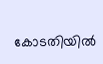കോടതിയില്‍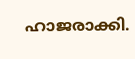ഹാജരാക്കി.